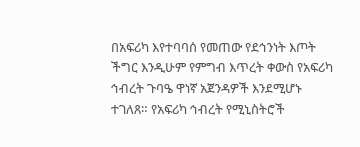በአፍሪካ እየተባባሰ የመጠው የደኅንነት እጦት ችግር እንዲሁም የምግብ እጥረት ቀውስ የአፍሪካ ኅብረት ጉባዔ ዋነኛ አጀንዳዎች እንደሚሆኑ ተገለጸ። የአፍሪካ ኅብረት የሚኒስትሮች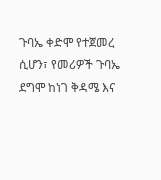ጉባኤ ቀድሞ የተጀመረ ሲሆን፣ የመሪዎች ጉባኤ ደግሞ ከነገ ቅዳሜ እና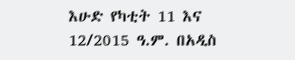እሁድ የካቲት 11 እና 12/2015 ዓ.ም. በአዲስ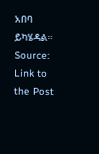አበባ ይካሄዳል።
Source: Link to the Post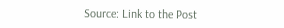Source: Link to the Post